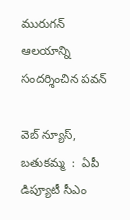మురుగన్ ఆలయాన్ని సందర్శించిన పవన్

వెబ్ న్యూస్, బతుకమ్మ  :  ఏపీ డిప్యూటీ సీఎం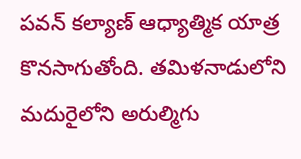పవన్ కల్యాణ్ ఆధ్యాత్మిక యాత్ర కొనసాగుతోంది. తమిళనాడులోని మదురైలోని అరుల్మిగు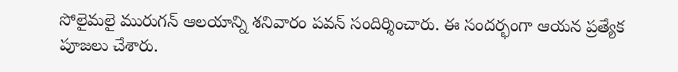సోలైమలై మురుగన్ ఆలయాన్ని శనివారం పవన్ సందిర్శించారు. ఈ సందర్భంగా ఆయన ప్రత్యేక పూజలు చేశారు.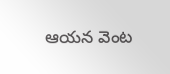ఆయన వెంట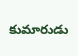కుమారుడు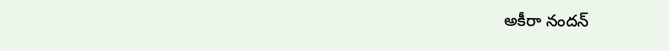అకీరా నందన్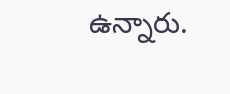ఉన్నారు.